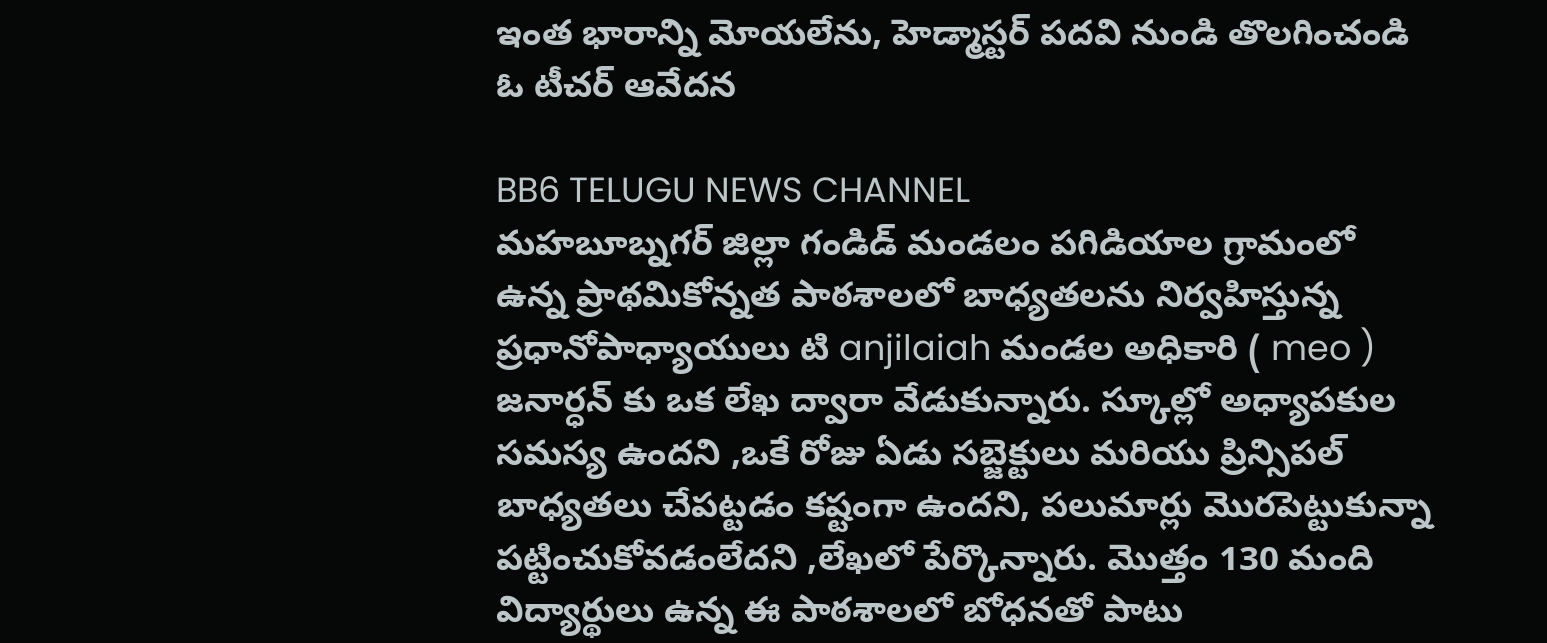ఇంత భారాన్ని మోయలేను, హెడ్మాస్టర్ పదవి నుండి తొలగించండి ఓ టీచర్ ఆవేదన

BB6 TELUGU NEWS CHANNEL
మహబూబ్నగర్ జిల్లా గండిడ్ మండలం పగిడియాల గ్రామంలో ఉన్న ప్రాథమికోన్నత పాఠశాలలో బాధ్యతలను నిర్వహిస్తున్న ప్రధానోపాధ్యాయులు టి anjilaiah మండల అధికారి ( meo ) జనార్ధన్ కు ఒక లేఖ ద్వారా వేడుకున్నారు. స్కూల్లో అధ్యాపకుల సమస్య ఉందని ,ఒకే రోజు ఏడు సబ్జెక్టులు మరియు ప్రిన్సిపల్ బాధ్యతలు చేపట్టడం కష్టంగా ఉందని, పలుమార్లు మొరపెట్టుకున్నా పట్టించుకోవడంలేదని ,లేఖలో పేర్కొన్నారు. మొత్తం 130 మంది విద్యార్థులు ఉన్న ఈ పాఠశాలలో బోధనతో పాటు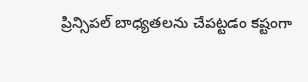ప్రిన్సిపల్ బాధ్యతలను చేపట్టడం కష్టంగా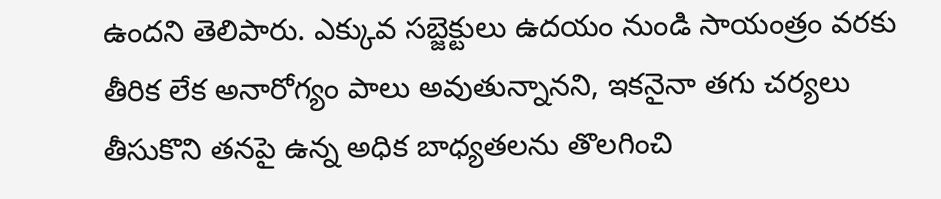ఉందని తెలిపారు. ఎక్కువ సబ్జెక్టులు ఉదయం నుండి సాయంత్రం వరకు తీరిక లేక అనారోగ్యం పాలు అవుతున్నానని, ఇకనైనా తగు చర్యలు తీసుకొని తనపై ఉన్న అధిక బాధ్యతలను తొలగించి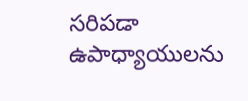సరిపడా ఉపాధ్యాయులను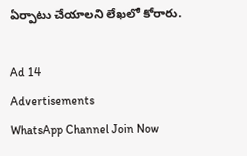ఏర్పాటు చేయాలని లేఖలో కోరారు.

Ad 14
Advertisements
WhatsApp Channel Join Now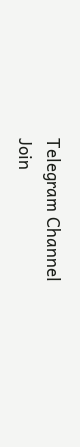Telegram Channel Join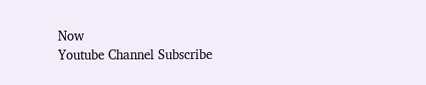Now
Youtube Channel Subscribe